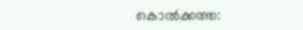കൊൽക്കത്ത: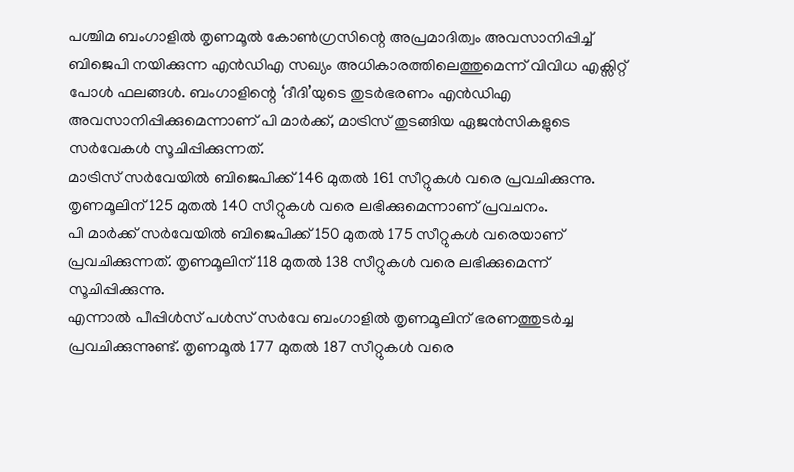പശ്ചിമ ബംഗാളിൽ തൃണമൂൽ കോൺഗ്രസിന്റെ അപ്രമാദിത്വം അവസാനിപ്പിച്ച് ബിജെപി നയിക്കുന്ന എൻഡിഎ സഖ്യം അധികാരത്തിലെത്തുമെന്ന് വിവിധ എക്സിറ്റ് പോൾ ഫലങ്ങൾ. ബംഗാളിന്റെ ‘ദീദി’യുടെ തുടർഭരണം എൻഡിഎ അവസാനിപ്പിക്കുമെന്നാണ് പി മാർക്ക്, മാട്രിസ് തുടങ്ങിയ ഏജൻസികളുടെ സർവേകൾ സൂചിപ്പിക്കുന്നത്.
മാട്രിസ് സർവേയിൽ ബിജെപിക്ക് 146 മുതൽ 161 സീറ്റുകൾ വരെ പ്രവചിക്കുന്നു. തൃണമൂലിന് 125 മുതൽ 140 സീറ്റുകൾ വരെ ലഭിക്കുമെന്നാണ് പ്രവചനം.
പി മാർക്ക് സർവേയിൽ ബിജെപിക്ക് 150 മുതൽ 175 സീറ്റുകൾ വരെയാണ് പ്രവചിക്കുന്നത്. തൃണമൂലിന് 118 മുതൽ 138 സീറ്റുകൾ വരെ ലഭിക്കുമെന്ന് സൂചിപ്പിക്കുന്നു.
എന്നാൽ പീപ്പിൾസ് പൾസ് സർവേ ബംഗാളിൽ തൃണമൂലിന് ഭരണത്തുടർച്ച പ്രവചിക്കുന്നുണ്ട്. തൃണമൂൽ 177 മുതൽ 187 സീറ്റുകൾ വരെ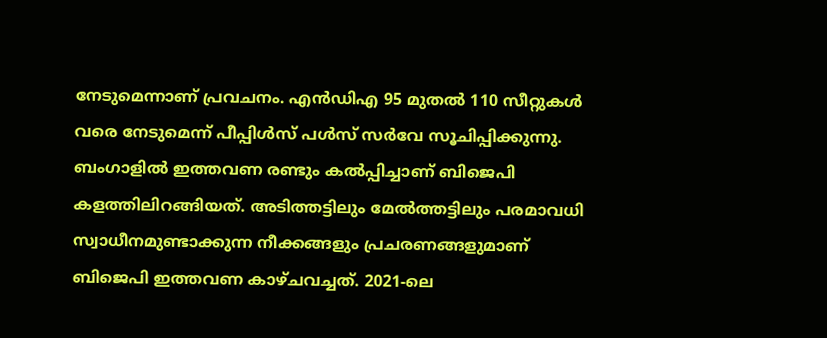നേടുമെന്നാണ് പ്രവചനം. എൻഡിഎ 95 മുതൽ 110 സീറ്റുകൾ വരെ നേടുമെന്ന് പീപ്പിൾസ് പൾസ് സർവേ സൂചിപ്പിക്കുന്നു.
ബംഗാളിൽ ഇത്തവണ രണ്ടും കൽപ്പിച്ചാണ് ബിജെപി കളത്തിലിറങ്ങിയത്. അടിത്തട്ടിലും മേൽത്തട്ടിലും പരമാവധി സ്വാധീനമുണ്ടാക്കുന്ന നീക്കങ്ങളും പ്രചരണങ്ങളുമാണ് ബിജെപി ഇത്തവണ കാഴ്ചവച്ചത്. 2021-ലെ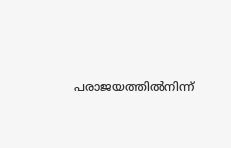പരാജയത്തിൽനിന്ന്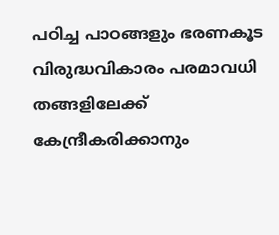പഠിച്ച പാഠങ്ങളും ഭരണകൂട വിരുദ്ധവികാരം പരമാവധി തങ്ങളിലേക്ക് കേന്ദ്രീകരിക്കാനും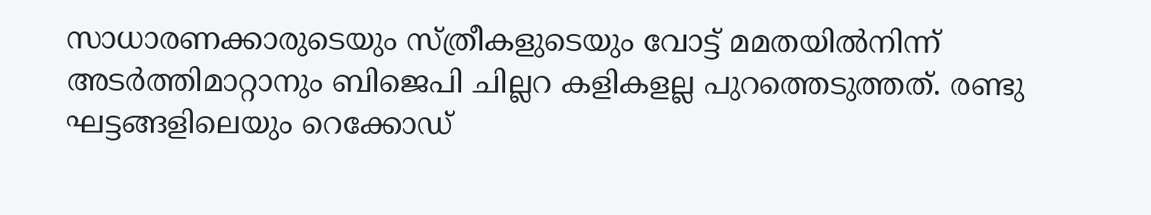സാധാരണക്കാരുടെയും സ്ത്രീകളുടെയും വോട്ട് മമതയിൽനിന്ന് അടർത്തിമാറ്റാനും ബിജെപി ചില്ലറ കളികളല്ല പുറത്തെടുത്തത്. രണ്ടു ഘട്ടങ്ങളിലെയും റെക്കോഡ്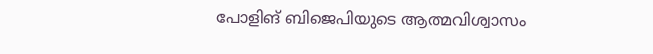പോളിങ് ബിജെപിയുടെ ആത്മവിശ്വാസം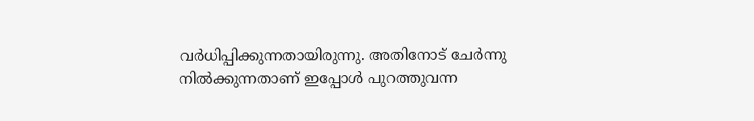വർധിപ്പിക്കുന്നതായിരുന്നു. അതിനോട് ചേർന്നു നിൽക്കുന്നതാണ് ഇപ്പോൾ പുറത്തുവന്ന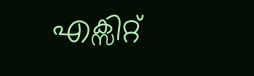എക്സിറ്റ്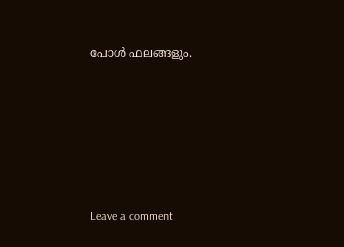പോൾ ഫലങ്ങളും.






Leave a comment